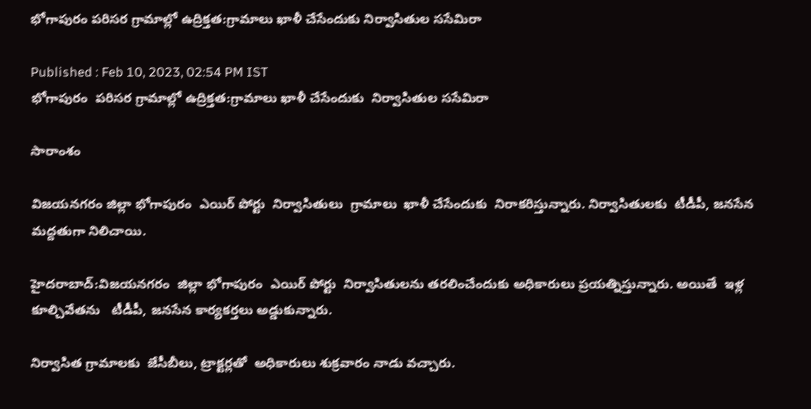భోగాపురం పరిసర గ్రామాల్లో ఉద్రిక్తత:గ్రామాలు ఖాళీ చేసేందుకు నిర్వాసితుల ససేమిరా

Published : Feb 10, 2023, 02:54 PM IST
భోగాపురం  పరిసర గ్రామాల్లో ఉద్రిక్తత:గ్రామాలు ఖాళీ చేసేందుకు  నిర్వాసితుల ససేమిరా

సారాంశం

విజయనగరం జిల్లా భోగాపురం  ఎయిర్ పోర్టు  నిర్వాసితులు  గ్రామాలు  ఖాళీ చేసేందుకు  నిరాకరిస్తున్నారు. నిర్వాసితులకు  టీడీపీ, జనసేన  మద్దతుగా నిలిచాయి.

హైదరాబాద్:విజయనగరం  జిల్లా భోగాపురం  ఎయిర్ పోర్టు  నిర్వాసితులను తరలించేందుకు అధికారులు ప్రయత్నిస్తున్నారు. అయితే  ఇళ్ల  కూల్చివేతను   టీడీపీ, జనసేన కార్యకర్తలు అడ్డుకున్నారు.

నిర్వాసిత గ్రామాలకు  జేసీబీలు, ట్రాక్టర్లతో  అధికారులు శుక్రవారం నాడు వచ్చారు.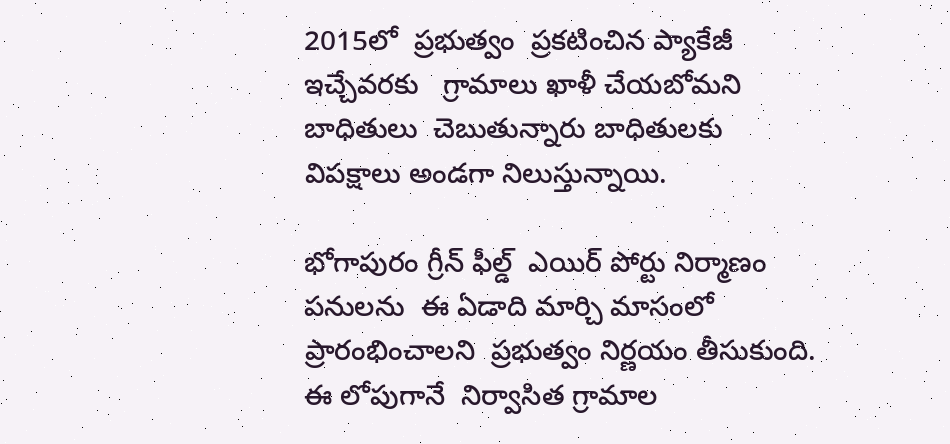2015లో  ప్రభుత్వం  ప్రకటించిన ప్యాకేజీ ఇచ్చేవరకు   గ్రామాలు ఖాళీ చేయబోమని  బాధితులు  చెబుతున్నారు బాధితులకు  విపక్షాలు అండగా నిలుస్తున్నాయి.

భోగాపురం గ్రీన్ ఫీల్డ్  ఎయిర్ పోర్టు నిర్మాణం పనులను  ఈ ఏడాది మార్చి మాసంలో  ప్రారంభించాలని  ప్రభుత్వం నిర్ణయం తీసుకుంది.  ఈ లోపుగానే  నిర్వాసిత గ్రామాల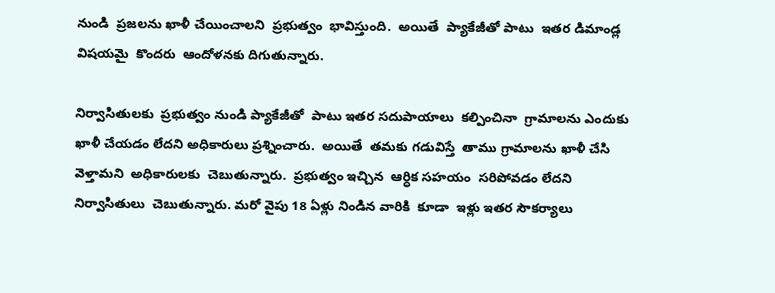నుండి  ప్రజలను ఖాళీ చేయించాలని  ప్రభుత్వం  భావిస్తుంది.  అయితే  ప్యాకేజీతో పాటు  ఇతర డిమాండ్ల విషయమై  కొందరు  ఆందోళనకు దిగుతున్నారు.

నిర్వాసితులకు  ప్రభుత్వం నుండి ప్యాకేజీతో  పాటు ఇతర సదుపాయాలు  కల్పించినా  గ్రామాలను ఎందుకు ఖాళీ చేయడం లేదని అధికారులు ప్రశ్నించారు.  అయితే  తమకు గడువిస్తే  తాము గ్రామాలను ఖాళీ చేసి వెళ్తామని  అధికారులకు  చెబుతున్నారు.  ప్రభుత్వం ఇచ్చిన  ఆర్ధిక సహయం  సరిపోవడం లేదని  నిర్వాసితులు  చెబుతున్నారు. మరో వైపు 18 ఏళ్లు నిండిన వారికి  కూడా  ఇళ్లు ఇతర సౌకర్యాలు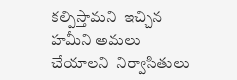కల్పిస్తామని  ఇచ్చిన హమీని అమలు చేయాలని  నిర్వాసితులు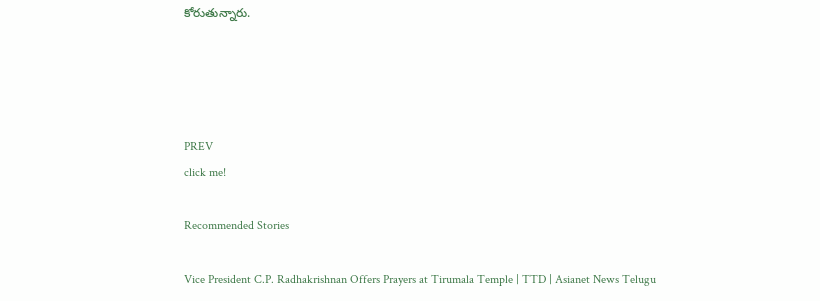కోరుతున్నారు.




PREV
click me!

Recommended Stories

Vice President C.P. Radhakrishnan Offers Prayers at Tirumala Temple | TTD | Asianet News Telugu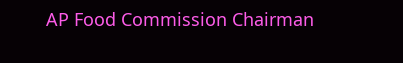AP Food Commission Chairman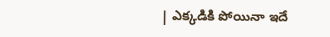| ఎక్కడికి పోయినా ఇదే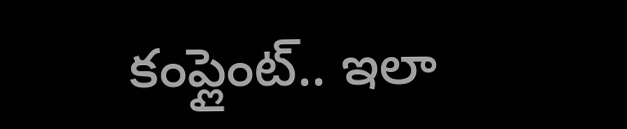కంప్లైంట్.. ఇలా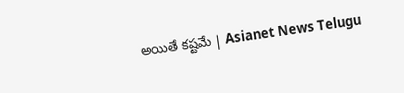అయితే కష్టమే | Asianet News Telugu